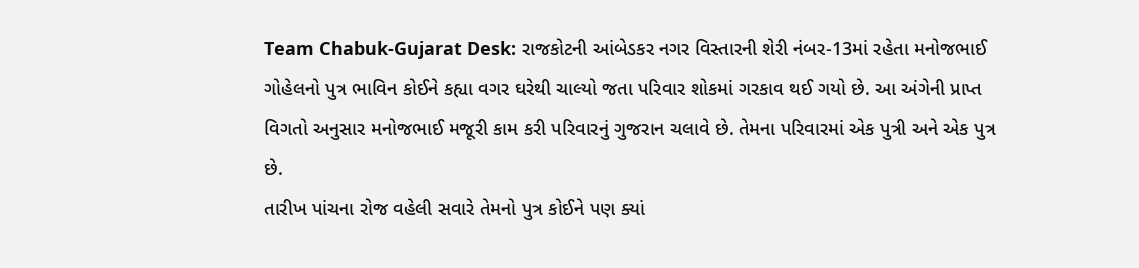Team Chabuk-Gujarat Desk: રાજકોટની આંબેડકર નગર વિસ્તારની શેરી નંબર-13માં રહેતા મનોજભાઈ ગોહેલનો પુત્ર ભાવિન કોઈને કહ્યા વગર ઘરેથી ચાલ્યો જતા પરિવાર શોકમાં ગરકાવ થઈ ગયો છે. આ અંગેની પ્રાપ્ત વિગતો અનુસાર મનોજભાઈ મજૂરી કામ કરી પરિવારનું ગુજરાન ચલાવે છે. તેમના પરિવારમાં એક પુત્રી અને એક પુત્ર છે.
તારીખ પાંચના રોજ વહેલી સવારે તેમનો પુત્ર કોઈને પણ ક્યાં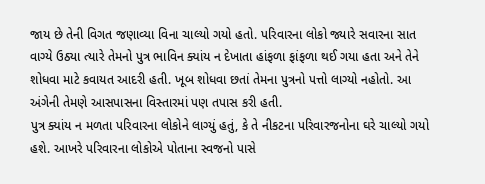જાય છે તેની વિગત જણાવ્યા વિના ચાલ્યો ગયો હતો. પરિવારના લોકો જ્યારે સવારના સાત વાગ્યે ઉઠ્યા ત્યારે તેમનો પુત્ર ભાવિન ક્યાંય ન દેખાતા હાંફળા ફાંફળા થઈ ગયા હતા અને તેને શોધવા માટે કવાયત આદરી હતી. ખૂબ શોધવા છતાં તેમના પુત્રનો પત્તો લાગ્યો નહોતો. આ અંગેની તેમણે આસપાસના વિસ્તારમાં પણ તપાસ કરી હતી.
પુત્ર ક્યાંય ન મળતા પરિવારના લોકોને લાગ્યું હતું, કે તે નીકટના પરિવારજનોના ઘરે ચાલ્યો ગયો હશે. આખરે પરિવારના લોકોએ પોતાના સ્વજનો પાસે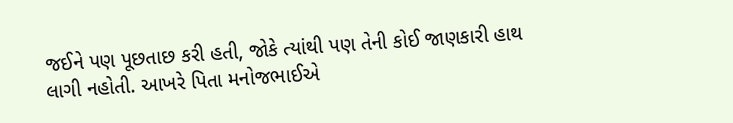જઈને પણ પૂછતાછ કરી હતી, જોકે ત્યાંથી પણ તેની કોઈ જાણકારી હાથ લાગી નહોતી. આખરે પિતા મનોજભાઈએ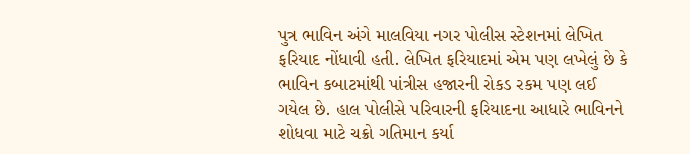પુત્ર ભાવિન અંગે માલવિયા નગર પોલીસ સ્ટેશનમાં લેખિત ફરિયાદ નોંધાવી હતી. લેખિત ફરિયાદમાં એમ પણ લખેલું છે કે ભાવિન કબાટમાંથી પાંત્રીસ હજારની રોકડ રકમ પણ લઈ ગયેલ છે. હાલ પોલીસે પરિવારની ફરિયાદના આધારે ભાવિનને શોધવા માટે ચક્રો ગતિમાન કર્યા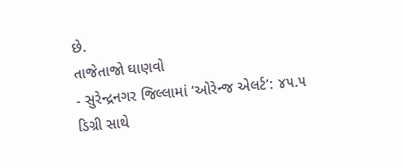છે.
તાજેતાજો ઘાણવો
- સુરેન્દ્રનગર જિલ્લામાં ‘ઓરેન્જ એલર્ટ’: ૪૫.૫ ડિગ્રી સાથે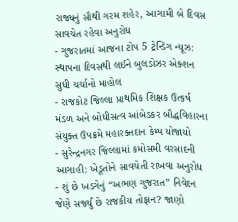રાજ્યનું સૌથી ગરમ શહેર, આગામી બે દિવસ સાવચેત રહેવા અનુરોધ
- ગુજરાતમાં આજના ટોપ 5 ટ્રેન્ડિંગ ન્યૂઝ: સ્થાપના દિવસથી લઈને બુલડોઝર એક્શન સુધી ચર્ચાનો માહોલ
- રાજકોટ જિલ્લા પ્રાથમિક શિક્ષક ઉત્કર્ષ મંડળ અને બોધીસત્વ આંબેડકર બૌદ્ધવિહારના સંયુક્ત ઉપક્રમે મહારક્તદાન કેમ્પ યોજાયો
- સુરેન્દ્રનગર જિલ્લામાં કમોસમી વરસાદની આગાહી: ખેડૂતોને સાવચેતી રાખવા અનુરોધ
- શું છે ખડગેનું “અભણ ગુજરાત” નિવેદન જેણે સર્જ્યું છે રાજકીય તોફાન? જાણો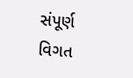સંપૂર્ણ વિગત